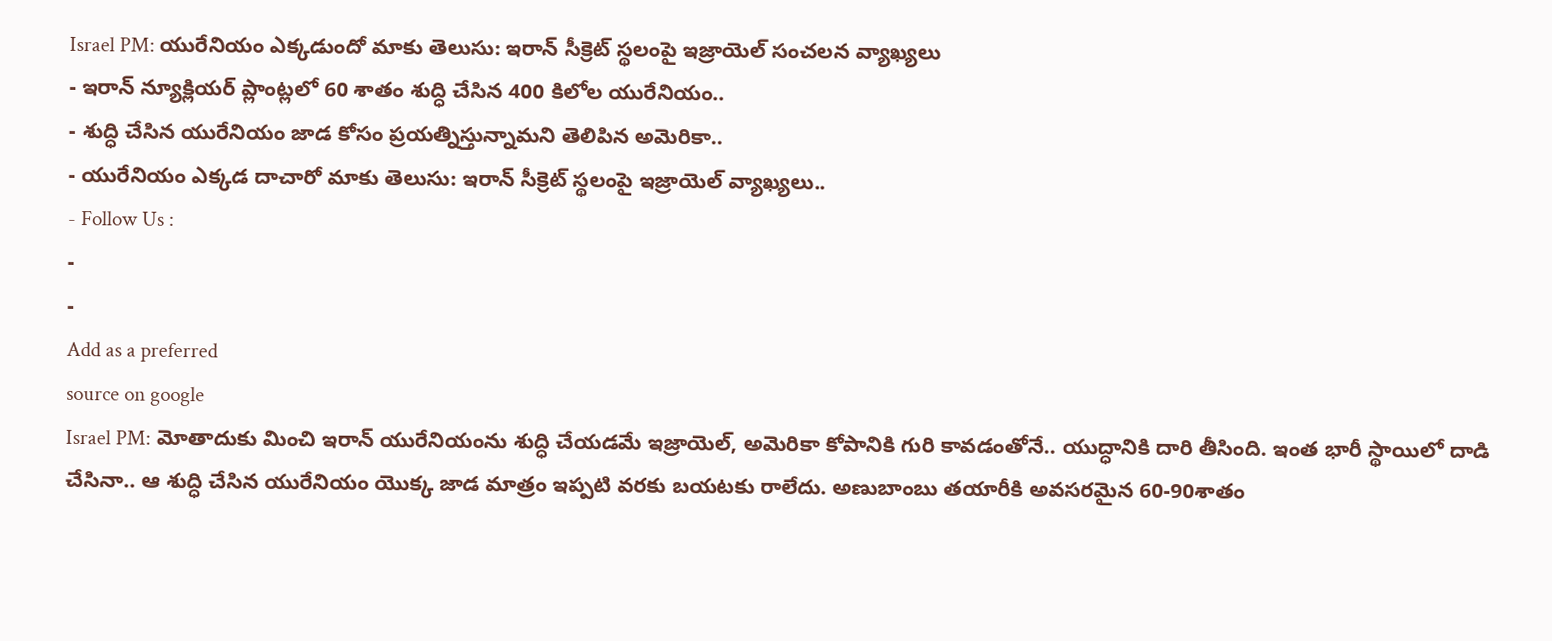Israel PM: యురేనియం ఎక్కడుందో మాకు తెలుసు: ఇరాన్ సీక్రెట్ స్థలంపై ఇజ్రాయెల్ సంచలన వ్యాఖ్యలు
- ఇరాన్ న్యూక్లియర్ ప్లాంట్లలో 60 శాతం శుద్ధి చేసిన 400 కిలోల యురేనియం..
- శుద్ధి చేసిన యురేనియం జాడ కోసం ప్రయత్నిస్తున్నామని తెలిపిన అమెరికా..
- యురేనియం ఎక్కడ దాచారో మాకు తెలుసు: ఇరాన్ సీక్రెట్ స్థలంపై ఇజ్రాయెల్ వ్యాఖ్యలు..
- Follow Us :
-
-
Add as a preferred
source on google
Israel PM: మోతాదుకు మించి ఇరాన్ యురేనియంను శుద్ధి చేయడమే ఇజ్రాయెల్, అమెరికా కోపానికి గురి కావడంతోనే.. యుద్ధానికి దారి తీసింది. ఇంత భారీ స్థాయిలో దాడి చేసినా.. ఆ శుద్ధి చేసిన యురేనియం యొక్క జాడ మాత్రం ఇప్పటి వరకు బయటకు రాలేదు. అణుబాంబు తయారీకి అవసరమైన 60-90శాతం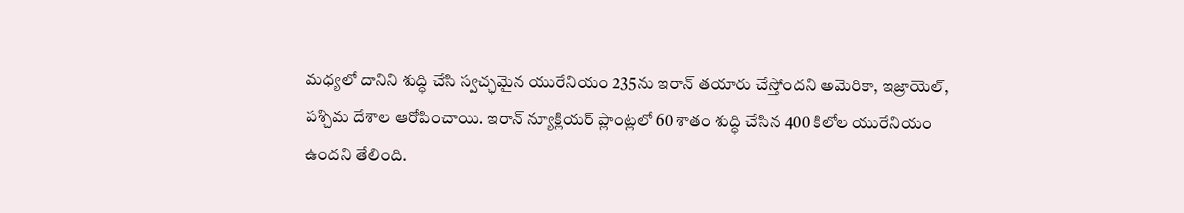మధ్యలో దానిని శుద్ధి చేసి స్వచ్ఛమైన యురేనియం 235ను ఇరాన్ తయారు చేస్తోందని అమెరికా, ఇజ్రాయెల్, పశ్చిమ దేశాల ఆరోపించాయి. ఇరాన్ న్యూక్లియర్ ప్లాంట్లలో 60 శాతం శుద్ధి చేసిన 400 కిలోల యురేనియం ఉందని తేలింది.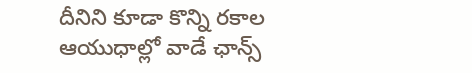దీనిని కూడా కొన్ని రకాల ఆయుధాల్లో వాడే ఛాన్స్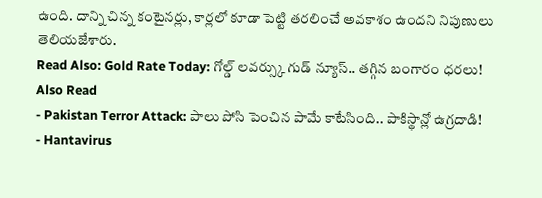ఉంది. దాన్ని చిన్న కంటైనర్లు, కార్లలో కూడా పెట్టి తరలించే అవకాశం ఉందని నిపుణులు తెలియజేశారు.
Read Also: Gold Rate Today: గోల్డ్ లవర్స్కు గుడ్ న్యూస్.. తగ్గిన బంగారం ధరలు!
Also Read
- Pakistan Terror Attack: పాలు పోసి పెంచిన పామే కాటేసింది.. పాకిస్థాన్లో ఉగ్రదాడి!
- Hantavirus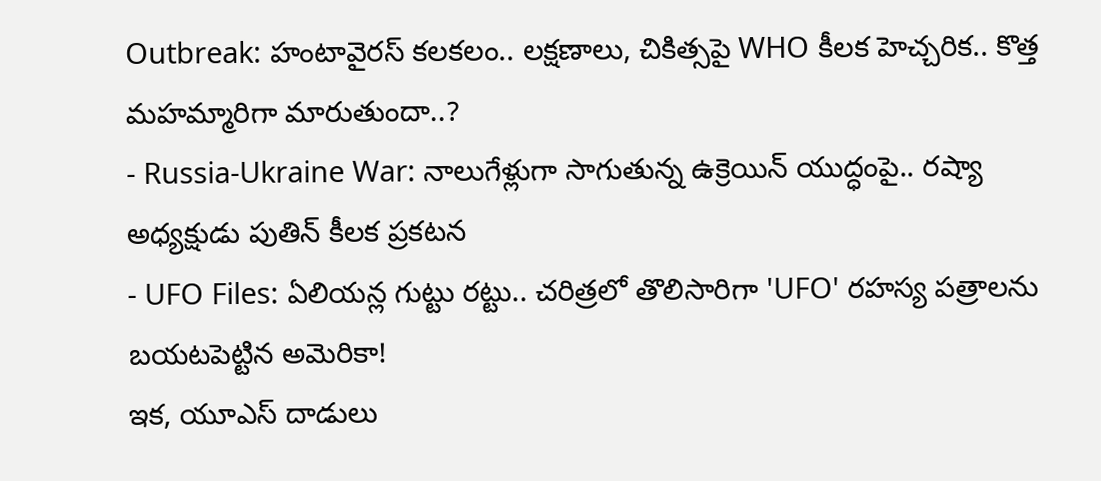Outbreak: హంటావైరస్ కలకలం.. లక్షణాలు, చికిత్సపై WHO కీలక హెచ్చరిక.. కొత్త మహమ్మారిగా మారుతుందా..?
- Russia-Ukraine War: నాలుగేళ్లుగా సాగుతున్న ఉక్రెయిన్ యుద్ధంపై.. రష్యా అధ్యక్షుడు పుతిన్ కీలక ప్రకటన
- UFO Files: ఏలియన్ల గుట్టు రట్టు.. చరిత్రలో తొలిసారిగా 'UFO' రహస్య పత్రాలను బయటపెట్టిన అమెరికా!
ఇక, యూఎస్ దాడులు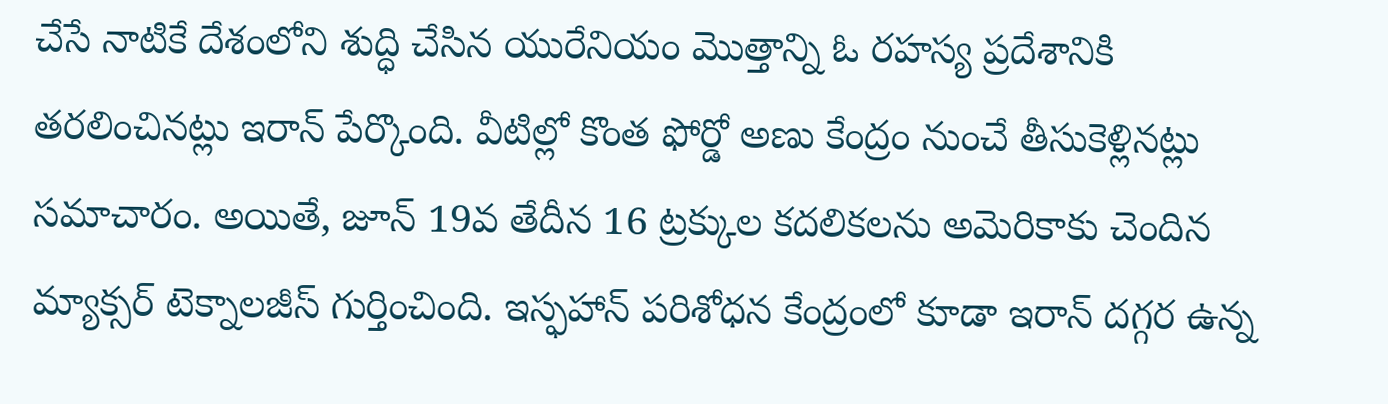చేసే నాటికే దేశంలోని శుద్ధి చేసిన యురేనియం మొత్తాన్ని ఓ రహస్య ప్రదేశానికి తరలించినట్లు ఇరాన్ పేర్కొంది. వీటిల్లో కొంత ఫోర్డో అణు కేంద్రం నుంచే తీసుకెళ్లినట్లు సమాచారం. అయితే, జూన్ 19వ తేదీన 16 ట్రక్కుల కదలికలను అమెరికాకు చెందిన మ్యాక్సర్ టెక్నాలజీస్ గుర్తించింది. ఇస్ఫహాన్ పరిశోధన కేంద్రంలో కూడా ఇరాన్ దగ్గర ఉన్న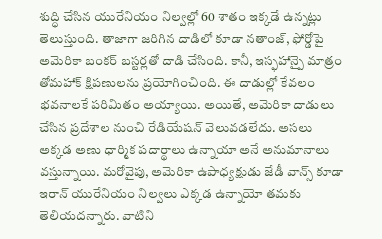శుద్ధి చేసిన యురేనియం నిల్వల్లో 60 శాతం ఇక్కడే ఉన్నట్లు తెలుస్తుంది. తాజాగా జరిగిన దాడిలో కూడా నతాంజ్, ఫోర్డోపై అమెరికా బంకర్ బస్టర్లతో దాడి చేసింది. కానీ, ఇస్ఫహాన్పై మాత్రం తోమహాక్ క్షిపణులను ప్రయోగించింది. ఈ దాడుల్లో కేవలం భవనాలకే పరిమితం అయ్యాయి. అయితే, అమెరికా దాడులు చేసిన ప్రదేశాల నుంచి రేడియేషన్ వెలువడలేదు. అసలు అక్కడ అణు ధార్మిక పదార్థాలు ఉన్నాయా అనే అనుమానాలు వస్తున్నాయి. మరోవైపు, అమెరికా ఉపాధ్యక్షుడు జేడీ వాన్స్ కూడా ఇరాన్ యురేనియం నిల్వలు ఎక్కడ ఉన్నాయో తమకు తెలియదన్నారు. వాటిని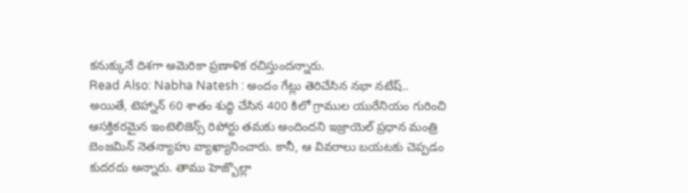కనుక్కునే దిశగా అమెరికా ప్రణాళిక రచిస్తుందన్నారు.
Read Also: Nabha Natesh : అందం గేట్లు తెరిచేసిన నభా నటేష్..
అయితే, టెహ్నాన్ 60 శాతం శుద్ధి చేసిన 400 కిలో గ్రాముల యురేనియం గురించి ఆసక్తికరమైన ఇంటెలిజెన్స్ రిపోర్టు తమకు అందిందని ఇజ్రాయెల్ ప్రధాన మంత్రి బెంజమిన్ నెతన్యాహు వ్యాఖ్యానించారు. కానీ, ఆ వివరాలు బయటకు చెప్పడం కుదరదు అన్నారు. తాము హెజ్బొల్లా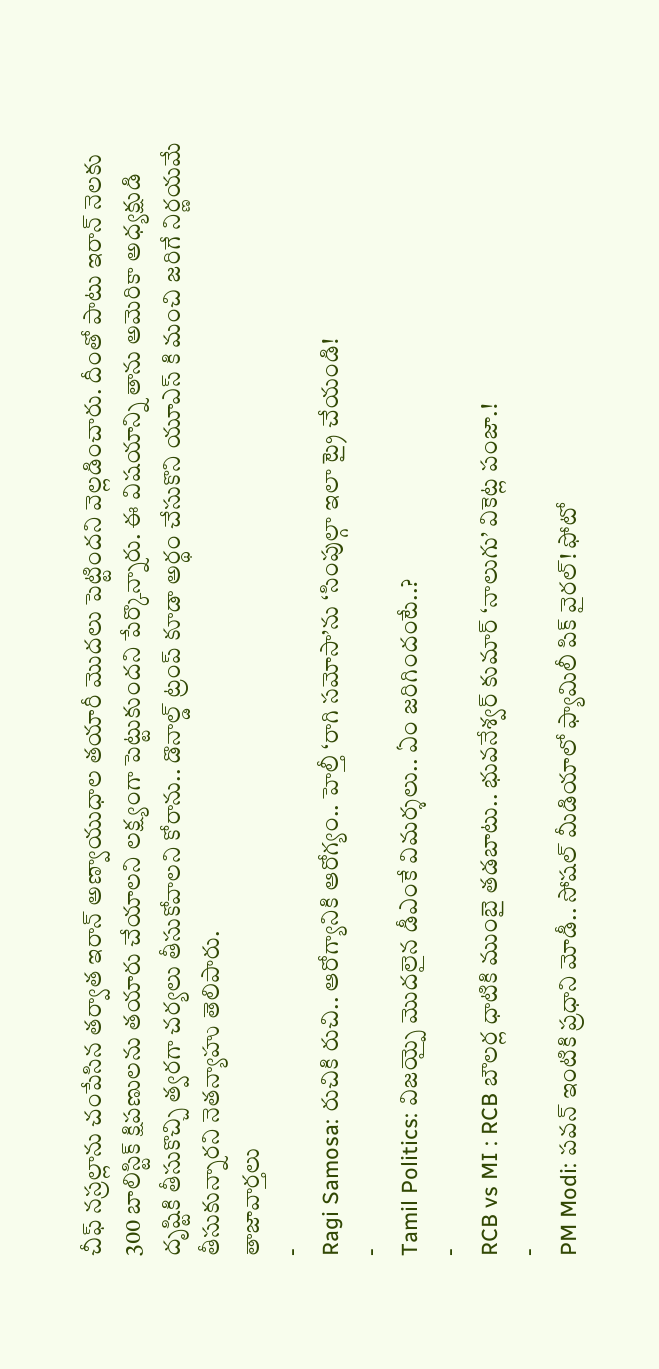చీఫ్ నస్రల్లాను చంపేసిన తర్వాత ఇరాన్ అణ్వాయుధాల తయారీ మొదలు పెట్టిందని వెల్లడించారు. దీంతో పాటు ఇరాన్ నెలకు 300 బాలిస్టిక్ క్షిపణులను తయారు చేయాలని లక్ష్యంగా పెట్టుకుందని పేర్కొన్నారు. ఈ విషయాన్ని తాను అమెరికా అధ్యక్షుడి దృష్టికి తీసుకొచ్చి త్వరగా చర్యలు తీసుకోవాలని కోరాను.. డొనాల్డ్ ట్రంప్ కూడా అర్థం చేసుకొని యూఎస్ కి మంచి జరిగే నిర్ణయమే తీసుకున్నారని నెతన్యాహు తెలిపారు.
తాజావార్తలు
-
Ragi Samosa: రుచికి రుచి.. ఆరోగ్యానికి ఆరోగ్యం.. హెల్తీ ‘రాగి సమోసా’ను ‘సింపుల్గా ఇలా ట్రై చేయండి!
-
Tamil Politics: విజయ్పై మొదలైన డీఎంకే విమర్శలు.. ఏం జరిగిందంటే..?
-
RCB vs MI : RCB బౌలర్ల ధాటికి ముంబై తడబాటు.. భువనేశ్వర్ కుమార్ ‘నాలుగు’ వికెట్ల పంజా.!
-
PM Modi: పవన్ ఇంటికి ప్రధాని మోడీ.. సోషల్ మీడియాలో ఫ్యామిలీ పిక్ వైరల్! ఫోటో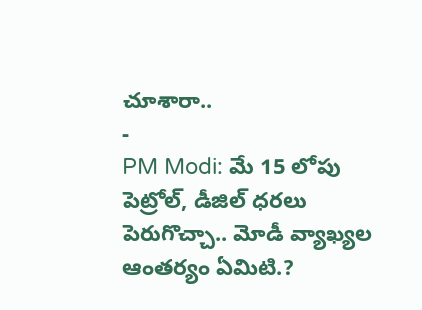చూశారా..
-
PM Modi: మే 15 లోపు పెట్రోల్, డీజిల్ ధరలు పెరుగొచ్చా.. మోడీ వ్యాఖ్యల ఆంతర్యం ఏమిటి.?